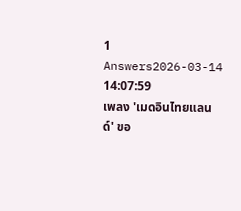1 Answers2026-03-14 14:07:59
เพลง 'เมดอินไทยแลนด์' ขอ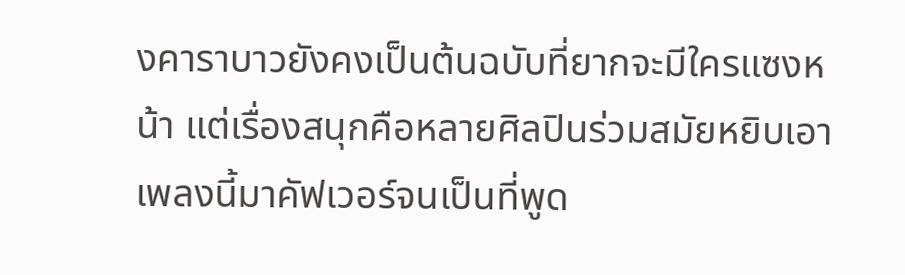งคาราบาวยังคงเป็นต้นฉบับที่ยากจะมีใครแซงหน้า แต่เรื่องสนุกคือหลายศิลปินร่วมสมัยหยิบเอาเพลงนี้มาคัฟเวอร์จนเป็นที่พูด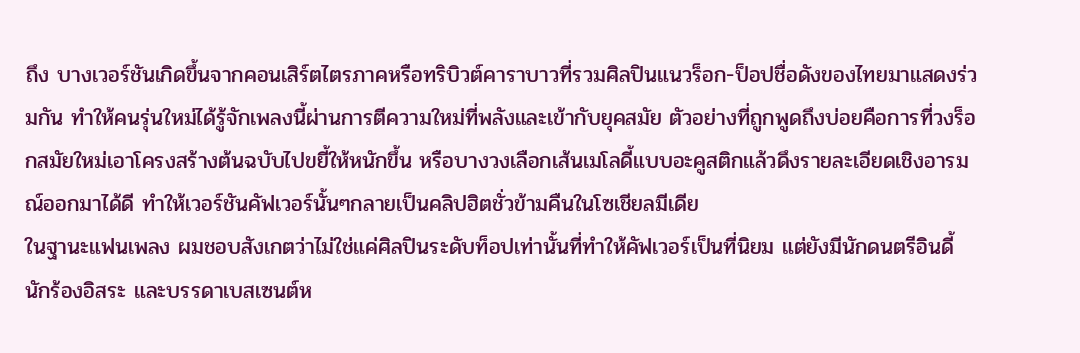ถึง บางเวอร์ชันเกิดขึ้นจากคอนเสิร์ตไตรภาคหรือทริบิวต์คาราบาวที่รวมศิลปินแนวร็อก-ป็อปชื่อดังของไทยมาแสดงร่วมกัน ทำให้คนรุ่นใหม่ได้รู้จักเพลงนี้ผ่านการตีความใหม่ที่พลังและเข้ากับยุคสมัย ตัวอย่างที่ถูกพูดถึงบ่อยคือการที่วงร็อกสมัยใหม่เอาโครงสร้างต้นฉบับไปขยี้ให้หนักขึ้น หรือบางวงเลือกเส้นเมโลดี้แบบอะคูสติกแล้วดึงรายละเอียดเชิงอารมณ์ออกมาได้ดี ทำให้เวอร์ชันคัฟเวอร์นั้นๆกลายเป็นคลิปฮิตชั่วข้ามคืนในโซเชียลมีเดีย
ในฐานะแฟนเพลง ผมชอบสังเกตว่าไม่ใช่แค่ศิลปินระดับท็อปเท่านั้นที่ทำให้คัฟเวอร์เป็นที่นิยม แต่ยังมีนักดนตรีอินดี้ นักร้องอิสระ และบรรดาเบสเซนต์ห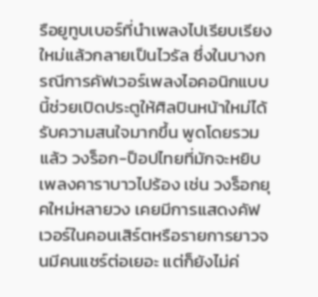รือยูทูบเบอร์ที่นำเพลงไปเรียบเรียงใหม่แล้วกลายเป็นไวรัล ซึ่งในบางกรณีการคัฟเวอร์เพลงไอคอนิกแบบนี้ช่วยเปิดประตูให้ศิลปินหน้าใหม่ได้รับความสนใจมากขึ้น พูดโดยรวมแล้ว วงร็อก-ป็อปไทยที่มักจะหยิบเพลงคาราบาวไปร้อง เช่น วงร็อกยุคใหม่หลายวง เคยมีการแสดงคัฟเวอร์ในคอนเสิร์ตหรือรายการยาวจนมีคนแชร์ต่อเยอะ แต่ก็ยังไม่ค่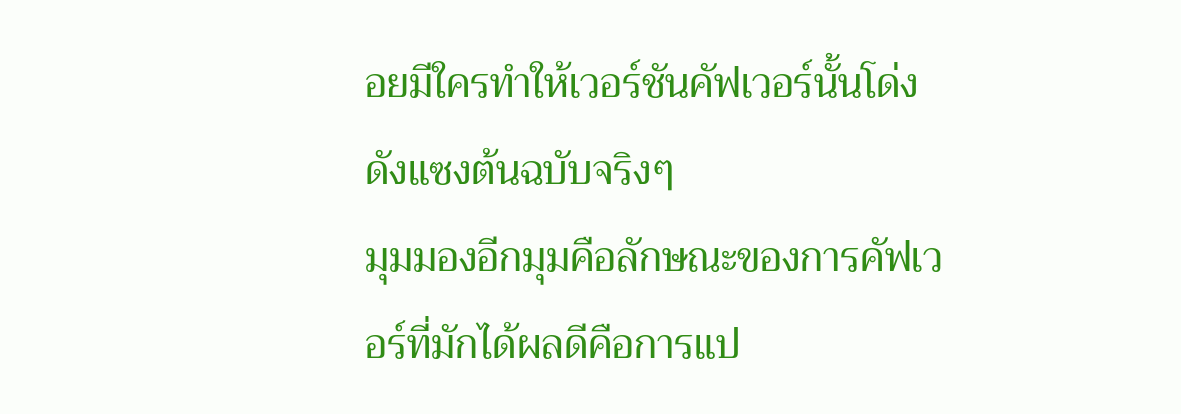อยมีใครทำให้เวอร์ชันคัฟเวอร์นั้นโด่งดังแซงต้นฉบับจริงๆ
มุมมองอีกมุมคือลักษณะของการคัฟเวอร์ที่มักได้ผลดีคือการแป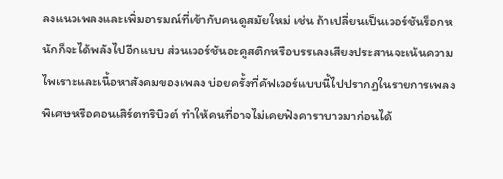ลงแนวเพลงและเพิ่มอารมณ์ที่เข้ากับคนดูสมัยใหม่ เช่น ถ้าเปลี่ยนเป็นเวอร์ชันร็อกหนักก็จะได้พลังไปอีกแบบ ส่วนเวอร์ชันอะคูสติกหรือบรรเลงเสียงประสานจะเน้นความไพเราะและเนื้อหาสังคมของเพลง บ่อยครั้งที่คัฟเวอร์แบบนี้ไปปรากฏในรายการเพลงพิเศษหรือคอนเสิร์ตทริบิวต์ ทำให้คนที่อาจไม่เคยฟังคาราบาวมาก่อนได้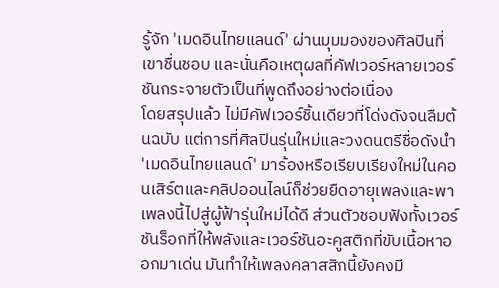รู้จัก 'เมดอินไทยแลนด์' ผ่านมุมมองของศิลปินที่เขาชื่นชอบ และนั่นคือเหตุผลที่คัฟเวอร์หลายเวอร์ชันกระจายตัวเป็นที่พูดถึงอย่างต่อเนื่อง
โดยสรุปแล้ว ไม่มีคัฟเวอร์ชิ้นเดียวที่โด่งดังจนลืมต้นฉบับ แต่การที่ศิลปินรุ่นใหม่และวงดนตรีชื่อดังนำ 'เมดอินไทยแลนด์' มาร้องหรือเรียบเรียงใหม่ในคอนเสิร์ตและคลิปออนไลน์ก็ช่วยยืดอายุเพลงและพาเพลงนี้ไปสู่ผู้ฟ้ารุ่นใหม่ได้ดี ส่วนตัวชอบฟังทั้งเวอร์ชันร็อกที่ให้พลังและเวอร์ชันอะคูสติกที่ขับเนื้อหาออกมาเด่น มันทำให้เพลงคลาสสิกนี้ยังคงมี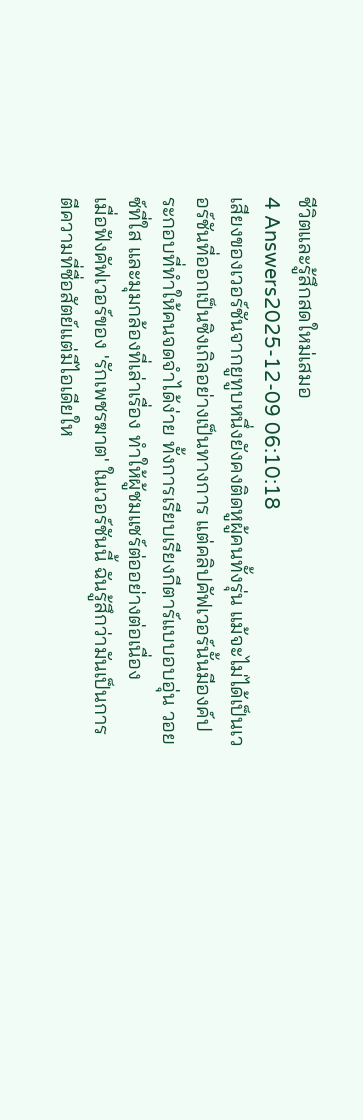ชีวิตและรู้สึกสดใหม่เสมอ
4 Answers2025-12-09 06:10:18
เสียงของเวอร์ชันจากยูทูบหนึ่งยังคงติดหูผู้คนทั้งรุ่น แม้จะไม่ได้เป็นเวอร์ชันที่ออกเป็นซิงเกิลอย่างเป็นทางการ แต่คลิปคัฟเวอร์นั้นมีองค์ประกอบที่ทำให้คนจดจำได้ง่าย ทั้งการเรียบเรียงกีตาร์แบบอบอุ่น วอยซ์ที่ใส และมุมกล้องที่เล่าเรื่อง ทำให้ผู้ชมแชร์ต่ออย่างต่อเนื่อง
เมื่อฟังคัฟเวอร์ของ 'รักเพชรฆาต' ในเวอร์ชันนี้ ฉันรู้สึกว่ามันเป็นการตีความที่ซื่อสัตย์แต่มีไอเดียให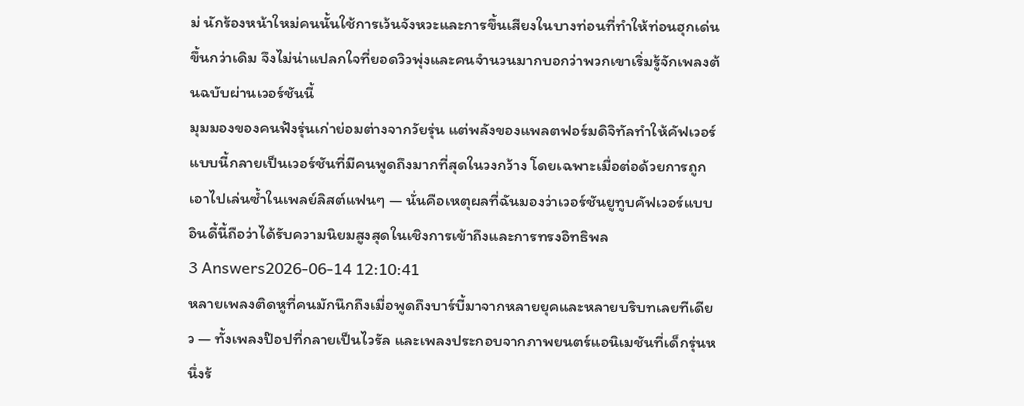ม่ นักร้องหน้าใหม่คนนั้นใช้การเว้นจังหวะและการขึ้นเสียงในบางท่อนที่ทำให้ท่อนฮุกเด่นขึ้นกว่าเดิม จึงไม่น่าแปลกใจที่ยอดวิวพุ่งและคนจำนวนมากบอกว่าพวกเขาเริ่มรู้จักเพลงต้นฉบับผ่านเวอร์ชันนี้
มุมมองของคนฟังรุ่นเก่าย่อมต่างจากวัยรุ่น แต่พลังของแพลตฟอร์มดิจิทัลทำให้คัฟเวอร์แบบนี้กลายเป็นเวอร์ชันที่มีคนพูดถึงมากที่สุดในวงกว้าง โดยเฉพาะเมื่อต่อด้วยการถูกเอาไปเล่นซ้ำในเพลย์ลิสต์แฟนๆ — นั่นคือเหตุผลที่ฉันมองว่าเวอร์ชันยูทูบคัฟเวอร์แบบอินดี้นี้ถือว่าได้รับความนิยมสูงสุดในเชิงการเข้าถึงและการทรงอิทธิพล
3 Answers2026-06-14 12:10:41
หลายเพลงติดหูที่คนมักนึกถึงเมื่อพูดถึงบาร์บี้มาจากหลายยุคและหลายบริบทเลยทีเดียว — ทั้งเพลงป๊อปที่กลายเป็นไวรัล และเพลงประกอบจากภาพยนตร์แอนิเมชันที่เด็กรุ่นหนึ่งร้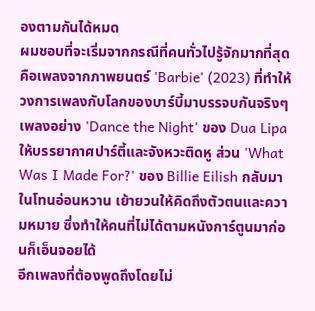องตามกันได้หมด
ผมชอบที่จะเริ่มจากกรณีที่คนทั่วไปรู้จักมากที่สุดคือเพลงจากภาพยนตร์ 'Barbie' (2023) ที่ทำให้วงการเพลงกับโลกของบาร์บี้มาบรรจบกันจริงๆ เพลงอย่าง 'Dance the Night' ของ Dua Lipa ให้บรรยากาศปาร์ตี้และจังหวะติดหู ส่วน 'What Was I Made For?' ของ Billie Eilish กลับมาในโทนอ่อนหวาน เย้ายวนให้คิดถึงตัวตนและความหมาย ซึ่งทำให้คนที่ไม่ได้ตามหนังการ์ตูนมาก่อนก็เอ็นจอยได้
อีกเพลงที่ต้องพูดถึงโดยไม่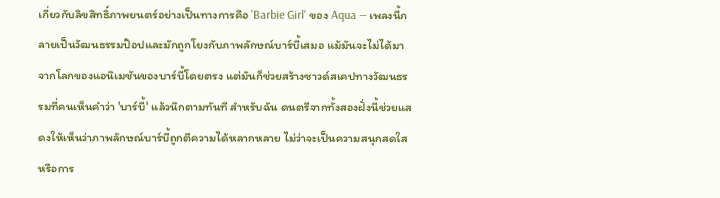เกี่ยวกับลิขสิทธิ์ภาพยนตร์อย่างเป็นทางการคือ 'Barbie Girl' ของ Aqua — เพลงนี้กลายเป็นวัฒนธรรมป๊อปและมักถูกโยงกับภาพลักษณ์บาร์บี้เสมอ แม้มันจะไม่ได้มาจากโลกของแอนิเมชันของบาร์บี้โดยตรง แต่มันก็ช่วยสร้างซาวด์สเคปทางวัฒนธรรมที่คนเห็นคำว่า 'บาร์บี้' แล้วนึกตามทันที สำหรับฉัน ดนตรีจากทั้งสองฝั่งนี้ช่วยแสดงให้เห็นว่าภาพลักษณ์บาร์บี้ถูกตีความได้หลากหลาย ไม่ว่าจะเป็นความสนุกสดใสหรือการ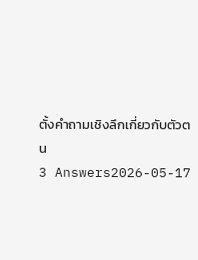ตั้งคำถามเชิงลึกเกี่ยวกับตัวตน
3 Answers2026-05-17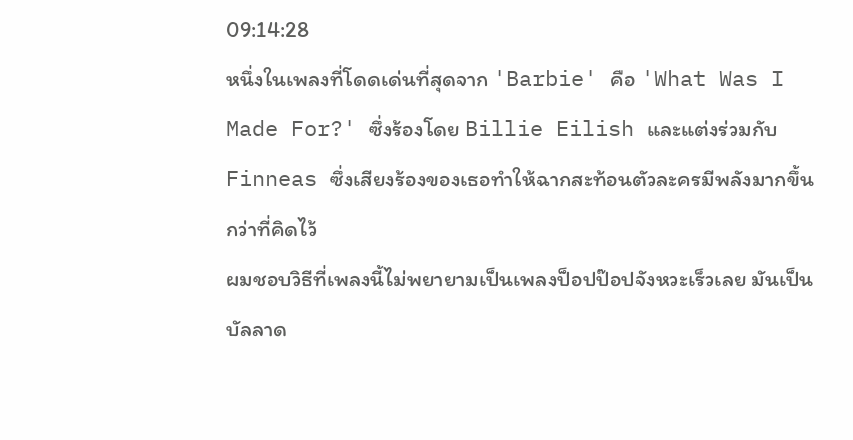09:14:28
หนึ่งในเพลงที่โดดเด่นที่สุดจาก 'Barbie' คือ 'What Was I Made For?' ซึ่งร้องโดย Billie Eilish และแต่งร่วมกับ Finneas ซึ่งเสียงร้องของเธอทำให้ฉากสะท้อนตัวละครมีพลังมากขึ้นกว่าที่คิดไว้
ผมชอบวิธีที่เพลงนี้ไม่พยายามเป็นเพลงป็อปป๊อปจังหวะเร็วเลย มันเป็นบัลลาด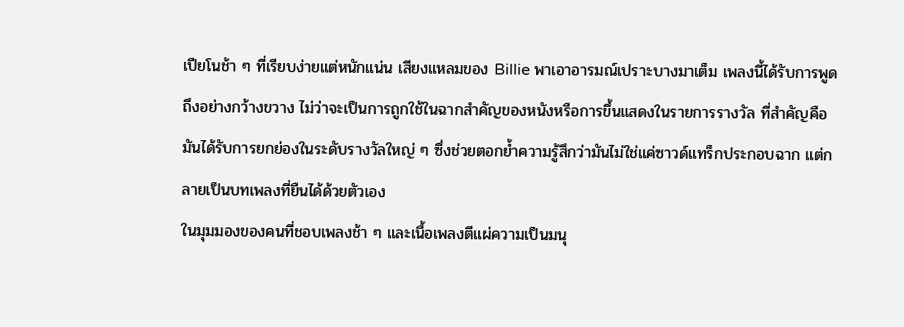เปียโนช้า ๆ ที่เรียบง่ายแต่หนักแน่น เสียงแหลมของ Billie พาเอาอารมณ์เปราะบางมาเต็ม เพลงนี้ได้รับการพูดถึงอย่างกว้างขวาง ไม่ว่าจะเป็นการถูกใช้ในฉากสำคัญของหนังหรือการขึ้นแสดงในรายการรางวัล ที่สำคัญคือมันได้รับการยกย่องในระดับรางวัลใหญ่ ๆ ซึ่งช่วยตอกย้ำความรู้สึกว่ามันไม่ใช่แค่ซาวด์แทร็กประกอบฉาก แต่กลายเป็นบทเพลงที่ยืนได้ด้วยตัวเอง
ในมุมมองของคนที่ชอบเพลงช้า ๆ และเนื้อเพลงตีแผ่ความเป็นมนุ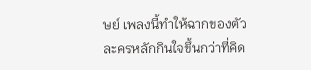ษย์ เพลงนี้ทำให้ฉากของตัวละครหลักกินใจขึ้นกว่าที่คิด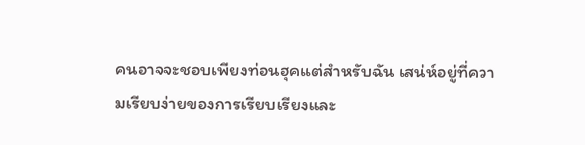คนอาจจะชอบเพียงท่อนฮุคแต่สำหรับฉัน เสน่ห์อยู่ที่ความเรียบง่ายของการเรียบเรียงและ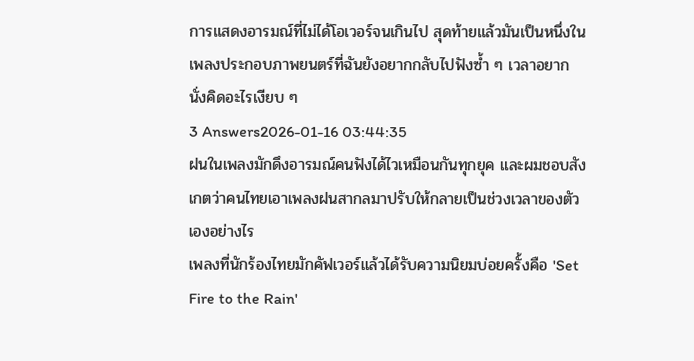การแสดงอารมณ์ที่ไม่ได้โอเวอร์จนเกินไป สุดท้ายแล้วมันเป็นหนึ่งในเพลงประกอบภาพยนตร์ที่ฉันยังอยากกลับไปฟังซ้ำ ๆ เวลาอยากนั่งคิดอะไรเงียบ ๆ
3 Answers2026-01-16 03:44:35
ฝนในเพลงมักดึงอารมณ์คนฟังได้ไวเหมือนกันทุกยุค และผมชอบสังเกตว่าคนไทยเอาเพลงฝนสากลมาปรับให้กลายเป็นช่วงเวลาของตัวเองอย่างไร
เพลงที่นักร้องไทยมักคัฟเวอร์แล้วได้รับความนิยมบ่อยครั้งคือ 'Set Fire to the Rain'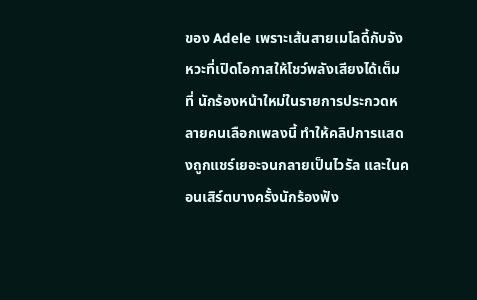ของ Adele เพราะเส้นสายเมโลดี้กับจังหวะที่เปิดโอกาสให้โชว์พลังเสียงได้เต็มที่ นักร้องหน้าใหม่ในรายการประกวดหลายคนเลือกเพลงนี้ ทำให้คลิปการแสดงถูกแชร์เยอะจนกลายเป็นไวรัล และในคอนเสิร์ตบางครั้งนักร้องฟัง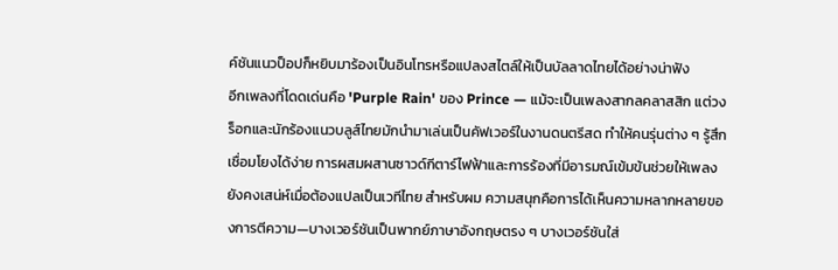ค์ชันแนวป็อปก็หยิบมาร้องเป็นอินโทรหรือแปลงสไตล์ให้เป็นบัลลาดไทยได้อย่างน่าฟัง
อีกเพลงที่โดดเด่นคือ 'Purple Rain' ของ Prince — แม้จะเป็นเพลงสากลคลาสสิก แต่วงร็อกและนักร้องแนวบลูส์ไทยมักนำมาเล่นเป็นคัฟเวอร์ในงานดนตรีสด ทำให้คนรุ่นต่าง ๆ รู้สึกเชื่อมโยงได้ง่าย การผสมผสานซาวด์กีตาร์ไฟฟ้าและการร้องที่มีอารมณ์เข้มข้นช่วยให้เพลงยังคงเสน่ห์เมื่อต้องแปลเป็นเวทีไทย สำหรับผม ความสนุกคือการได้เห็นความหลากหลายของการตีความ—บางเวอร์ชันเป็นพากย์ภาษาอังกฤษตรง ๆ บางเวอร์ชันใส่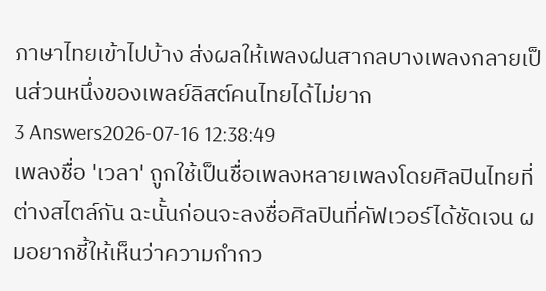ภาษาไทยเข้าไปบ้าง ส่งผลให้เพลงฝนสากลบางเพลงกลายเป็นส่วนหนึ่งของเพลย์ลิสต์คนไทยได้ไม่ยาก
3 Answers2026-07-16 12:38:49
เพลงชื่อ 'เวลา' ถูกใช้เป็นชื่อเพลงหลายเพลงโดยศิลปินไทยที่ต่างสไตล์กัน ฉะนั้นก่อนจะลงชื่อศิลปินที่คัฟเวอร์ได้ชัดเจน ผมอยากชี้ให้เห็นว่าความกำกว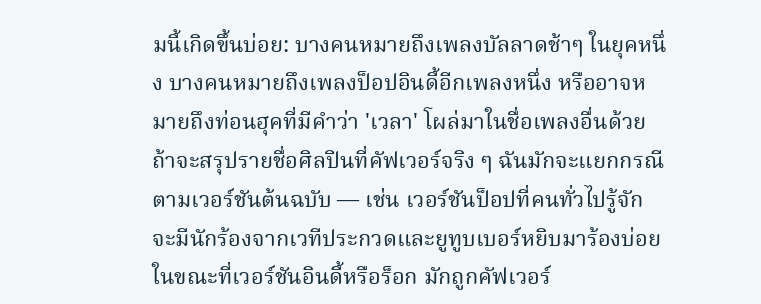มนี้เกิดขึ้นบ่อย: บางคนหมายถึงเพลงบัลลาดช้าๆ ในยุคหนึ่ง บางคนหมายถึงเพลงป็อปอินดี้อีกเพลงหนึ่ง หรืออาจหมายถึงท่อนฮุคที่มีคำว่า 'เวลา' โผล่มาในชื่อเพลงอื่นด้วย
ถ้าจะสรุปรายชื่อศิลปินที่คัฟเวอร์จริง ๆ ฉันมักจะแยกกรณีตามเวอร์ชันต้นฉบับ — เช่น เวอร์ชันป็อปที่คนทั่วไปรู้จัก จะมีนักร้องจากเวทีประกวดและยูทูบเบอร์หยิบมาร้องบ่อย ในขณะที่เวอร์ชันอินดี้หรือร็อก มักถูกคัฟเวอร์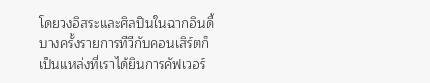โดยวงอิสระและศิลปินในฉากอินดี้ บางครั้งรายการทีวีกับคอนเสิร์ตก็เป็นแหล่งที่เราได้ยินการคัฟเวอร์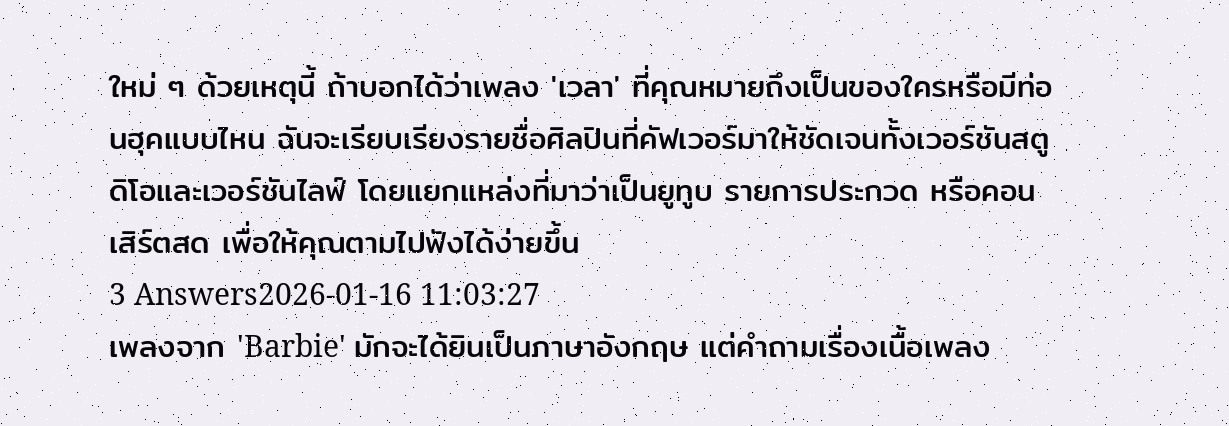ใหม่ ๆ ด้วยเหตุนี้ ถ้าบอกได้ว่าเพลง 'เวลา' ที่คุณหมายถึงเป็นของใครหรือมีท่อนฮุคแบบไหน ฉันจะเรียบเรียงรายชื่อศิลปินที่คัฟเวอร์มาให้ชัดเจนทั้งเวอร์ชันสตูดิโอและเวอร์ชันไลฟ์ โดยแยกแหล่งที่มาว่าเป็นยูทูบ รายการประกวด หรือคอนเสิร์ตสด เพื่อให้คุณตามไปฟังได้ง่ายขึ้น
3 Answers2026-01-16 11:03:27
เพลงจาก 'Barbie' มักจะได้ยินเป็นภาษาอังกฤษ แต่คำถามเรื่องเนื้อเพลง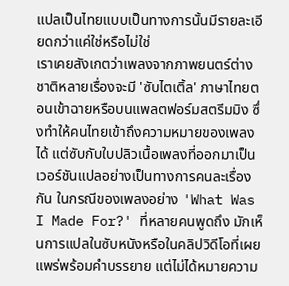แปลเป็นไทยแบบเป็นทางการนั้นมีรายละเอียดกว่าแค่ใช่หรือไม่ใช่
เราเคยสังเกตว่าเพลงจากภาพยนตร์ต่างชาติหลายเรื่องจะมี 'ซับไตเติ้ล' ภาษาไทยตอนเข้าฉายหรือบนแพลตฟอร์มสตรีมมิง ซึ่งทำให้คนไทยเข้าถึงความหมายของเพลงได้ แต่ซับกับใบปลิวเนื้อเพลงที่ออกมาเป็นเวอร์ชันแปลอย่างเป็นทางการคนละเรื่องกัน ในกรณีของเพลงอย่าง 'What Was I Made For?' ที่หลายคนพูดถึง มักเห็นการแปลในซับหนังหรือในคลิปวิดีโอที่เผยแพร่พร้อมคำบรรยาย แต่ไม่ได้หมายความ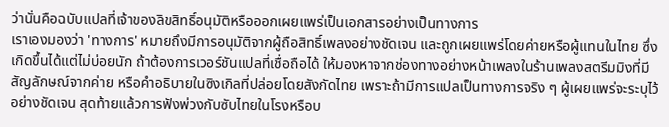ว่านั่นคือฉบับแปลที่เจ้าของลิขสิทธิ์อนุมัติหรือออกเผยแพร่เป็นเอกสารอย่างเป็นทางการ
เราเองมองว่า 'ทางการ' หมายถึงมีการอนุมัติจากผู้ถือสิทธิ์เพลงอย่างชัดเจน และถูกเผยแพร่โดยค่ายหรือผู้แทนในไทย ซึ่งเกิดขึ้นได้แต่ไม่บ่อยนัก ถ้าต้องการเวอร์ชันแปลที่เชื่อถือได้ ให้มองหาจากช่องทางอย่างหน้าเพลงในร้านเพลงสตรีมมิงที่มีสัญลักษณ์จากค่าย หรือคำอธิบายในซิงเกิลที่ปล่อยโดยสังกัดไทย เพราะถ้ามีการแปลเป็นทางการจริง ๆ ผู้เผยแพร่จะระบุไว้อย่างชัดเจน สุดท้ายแล้วการฟังพ่วงกับซับไทยในโรงหรือบ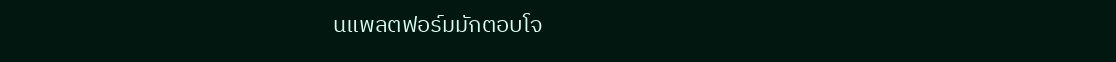นแพลตฟอร์มมักตอบโจ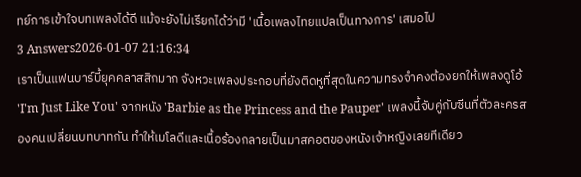ทย์การเข้าใจบทเพลงได้ดี แม้จะยังไม่เรียกได้ว่ามี 'เนื้อเพลงไทยแปลเป็นทางการ' เสมอไป
3 Answers2026-01-07 21:16:34
เราเป็นแฟนบาร์บี้ยุคคลาสสิกมาก จังหวะเพลงประกอบที่ยังติดหูที่สุดในความทรงจำคงต้องยกให้เพลงดูโอ้ 'I'm Just Like You' จากหนัง 'Barbie as the Princess and the Pauper' เพลงนี้จับคู่กับซีนที่ตัวละครสองคนเปลี่ยนบทบาทกัน ทำให้เมโลดีและเนื้อร้องกลายเป็นมาสคอตของหนังเจ้าหญิงเลยทีเดียว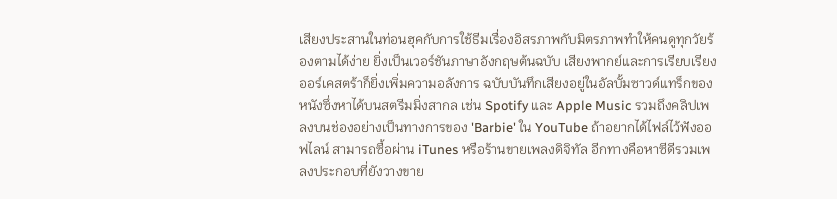เสียงประสานในท่อนฮุคกับการใช้ธีมเรื่องอิสรภาพกับมิตรภาพทำให้คนดูทุกวัยร้องตามได้ง่าย ยิ่งเป็นเวอร์ชันภาษาอังกฤษต้นฉบับ เสียงพากย์และการเรียบเรียงออร์เคสตร้าก็ยิ่งเพิ่มความอลังการ ฉบับบันทึกเสียงอยู่ในอัลบั้มซาวด์แทร็กของหนังซึ่งหาได้บนสตรีมมิ่งสากล เช่น Spotify และ Apple Music รวมถึงคลิปเพลงบนช่องอย่างเป็นทางการของ 'Barbie' ใน YouTube ถ้าอยากได้ไฟล์ไว้ฟังออฟไลน์ สามารถซื้อผ่าน iTunes หรือร้านขายเพลงดิจิทัล อีกทางคือหาซีดีรวมเพลงประกอบที่ยังวางขาย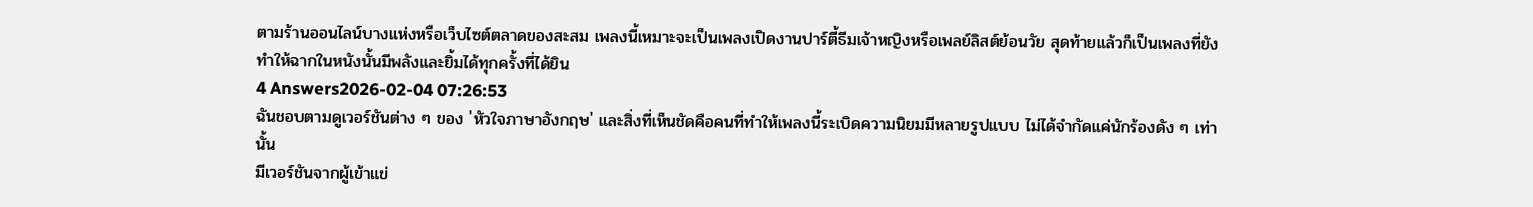ตามร้านออนไลน์บางแห่งหรือเว็บไซต์ตลาดของสะสม เพลงนี้เหมาะจะเป็นเพลงเปิดงานปาร์ตี้ธีมเจ้าหญิงหรือเพลย์ลิสต์ย้อนวัย สุดท้ายแล้วก็เป็นเพลงที่ยังทำให้ฉากในหนังนั้นมีพลังและยิ้มได้ทุกครั้งที่ได้ยิน
4 Answers2026-02-04 07:26:53
ฉันชอบตามดูเวอร์ชันต่าง ๆ ของ 'หัวใจภาษาอังกฤษ' และสิ่งที่เห็นชัดคือคนที่ทำให้เพลงนี้ระเบิดความนิยมมีหลายรูปแบบ ไม่ได้จำกัดแค่นักร้องดัง ๆ เท่านั้น
มีเวอร์ชันจากผู้เข้าแข่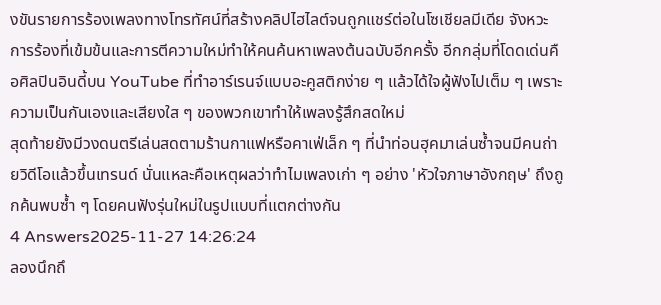งขันรายการร้องเพลงทางโทรทัศน์ที่สร้างคลิปไฮไลต์จนถูกแชร์ต่อในโซเชียลมีเดีย จังหวะการร้องที่เข้มข้นและการตีความใหม่ทำให้คนค้นหาเพลงต้นฉบับอีกครั้ง อีกกลุ่มที่โดดเด่นคือศิลปินอินดี้บน YouTube ที่ทำอาร์เรนจ์แบบอะคูสติกง่าย ๆ แล้วได้ใจผู้ฟังไปเต็ม ๆ เพราะความเป็นกันเองและเสียงใส ๆ ของพวกเขาทำให้เพลงรู้สึกสดใหม่
สุดท้ายยังมีวงดนตรีเล่นสดตามร้านกาแฟหรือคาเฟ่เล็ก ๆ ที่นำท่อนฮุคมาเล่นซ้ำจนมีคนถ่ายวิดีโอแล้วขึ้นเทรนด์ นั่นแหละคือเหตุผลว่าทำไมเพลงเก่า ๆ อย่าง 'หัวใจภาษาอังกฤษ' ถึงถูกค้นพบซ้ำ ๆ โดยคนฟังรุ่นใหม่ในรูปแบบที่แตกต่างกัน
4 Answers2025-11-27 14:26:24
ลองนึกถึ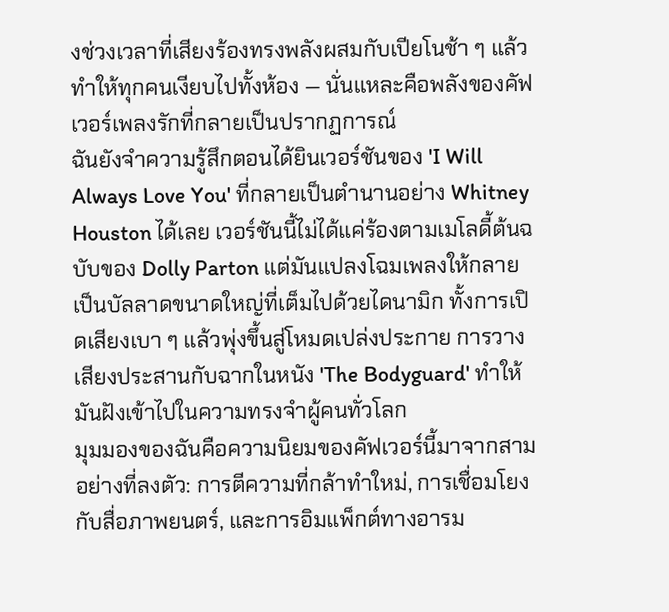งช่วงเวลาที่เสียงร้องทรงพลังผสมกับเปียโนช้า ๆ แล้วทำให้ทุกคนเงียบไปทั้งห้อง — นั่นแหละคือพลังของคัฟเวอร์เพลงรักที่กลายเป็นปรากฏการณ์
ฉันยังจำความรู้สึกตอนได้ยินเวอร์ชันของ 'I Will Always Love You' ที่กลายเป็นตำนานอย่าง Whitney Houston ได้เลย เวอร์ชันนี้ไม่ได้แค่ร้องตามเมโลดี้ต้นฉบับของ Dolly Parton แต่มันแปลงโฉมเพลงให้กลายเป็นบัลลาดขนาดใหญ่ที่เต็มไปด้วยไดนามิก ทั้งการเปิดเสียงเบา ๆ แล้วพุ่งขึ้นสู่โหมดเปล่งประกาย การวางเสียงประสานกับฉากในหนัง 'The Bodyguard' ทำให้มันฝังเข้าไปในความทรงจำผู้คนทั่วโลก
มุมมองของฉันคือความนิยมของคัฟเวอร์นี้มาจากสามอย่างที่ลงตัว: การตีความที่กล้าทำใหม่, การเชื่อมโยงกับสื่อภาพยนตร์, และการอิมแพ็กต์ทางอารม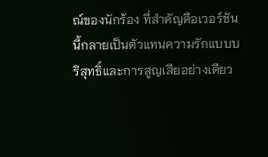ณ์ของนักร้อง ที่สำคัญคือเวอร์ชันนี้กลายเป็นตัวแทนความรักแบบบริสุทธิ์และการสูญเสียอย่างเดียว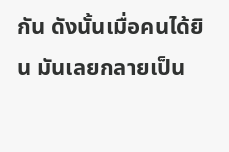กัน ดังนั้นเมื่อคนได้ยิน มันเลยกลายเป็น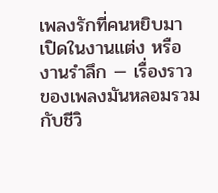เพลงรักที่คนหยิบมาเปิดในงานแต่ง หรืองานรำลึก — เรื่องราวของเพลงมันหลอมรวมกับชีวิ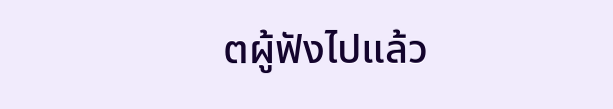ตผู้ฟังไปแล้ว